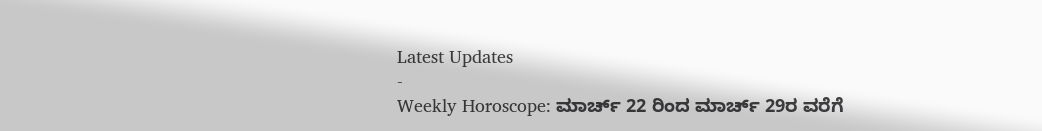Latest Updates
-
Weekly Horoscope: ಮಾರ್ಚ್ 22 ರಿಂದ ಮಾರ್ಚ್ 29ರ ವರೆಗೆ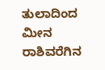ತುಲಾದಿಂದ ಮೀನ ರಾಶಿವರೆಗಿನ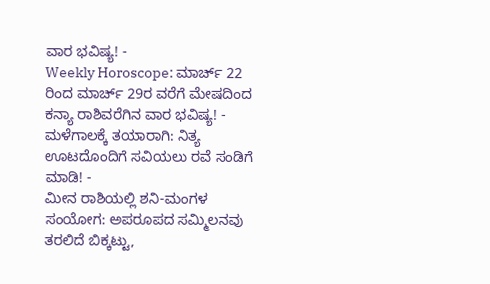ವಾರ ಭವಿಷ್ಯ! -
Weekly Horoscope: ಮಾರ್ಚ್ 22 ರಿಂದ ಮಾರ್ಚ್ 29ರ ವರೆಗೆ ಮೇಷದಿಂದ ಕನ್ಯಾ ರಾಶಿವರೆಗಿನ ವಾರ ಭವಿಷ್ಯ! -
ಮಳೆಗಾಲಕ್ಕೆ ತಯಾರಾಗಿ: ನಿತ್ಯ ಊಟದೊಂದಿಗೆ ಸವಿಯಲು ರವೆ ಸಂಡಿಗೆ ಮಾಡಿ! -
ಮೀನ ರಾಶಿಯಲ್ಲಿ ಶನಿ-ಮಂಗಳ ಸಂಯೋಗ: ಅಪರೂಪದ ಸಮ್ಮಿಲನವು ತರಲಿದೆ ಬಿಕ್ಕಟ್ಟು,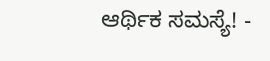ಆರ್ಥಿಕ ಸಮಸ್ಯೆ! -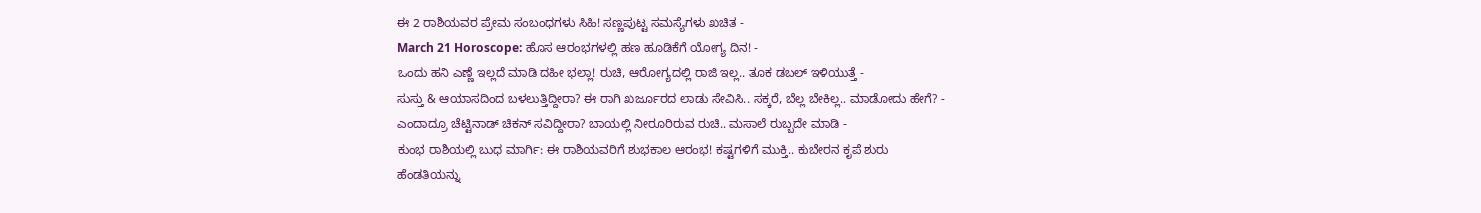ಈ 2 ರಾಶಿಯವರ ಪ್ರೇಮ ಸಂಬಂಧಗಳು ಸಿಹಿ! ಸಣ್ಣಪುಟ್ಟ ಸಮಸ್ಯೆಗಳು ಖಚಿತ -
March 21 Horoscope: ಹೊಸ ಆರಂಭಗಳಲ್ಲಿ ಹಣ ಹೂಡಿಕೆಗೆ ಯೋಗ್ಯ ದಿನ! -
ಒಂದು ಹನಿ ಎಣ್ಣೆ ಇಲ್ಲದೆ ಮಾಡಿ ದಹೀ ಭಲ್ಲಾ! ರುಚಿ, ಆರೋಗ್ಯದಲ್ಲಿ ರಾಜಿ ಇಲ್ಲ.. ತೂಕ ಡಬಲ್ ಇಳಿಯುತ್ತೆ -
ಸುಸ್ತು & ಆಯಾಸದಿಂದ ಬಳಲುತ್ತಿದ್ದೀರಾ? ಈ ರಾಗಿ ಖರ್ಜೂರದ ಲಾಡು ಸೇವಿಸಿ.. ಸಕ್ಕರೆ, ಬೆಲ್ಲ ಬೇಕಿಲ್ಲ.. ಮಾಡೋದು ಹೇಗೆ? -
ಎಂದಾದ್ರೂ ಚೆಟ್ಟಿನಾಡ್ ಚಿಕನ್ ಸವಿದ್ದೀರಾ? ಬಾಯಲ್ಲಿ ನೀರೂರಿರುವ ರುಚಿ.. ಮಸಾಲೆ ರುಬ್ಬದೇ ಮಾಡಿ -
ಕುಂಭ ರಾಶಿಯಲ್ಲಿ ಬುಧ ಮಾರ್ಗಿ: ಈ ರಾಶಿಯವರಿಗೆ ಶುಭಕಾಲ ಆರಂಭ! ಕಷ್ಟಗಳಿಗೆ ಮುಕ್ತಿ.. ಕುಬೇರನ ಕೃಪೆ ಶುರು
ಹೆಂಡತಿಯನ್ನು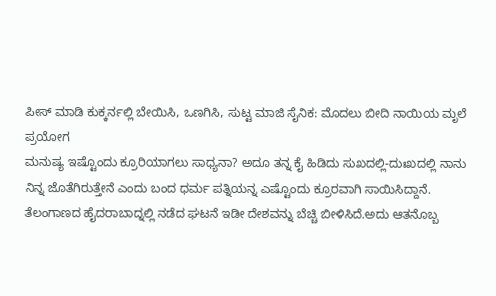ಪೀಸ್ ಮಾಡಿ ಕುಕ್ಕರ್ನಲ್ಲಿ ಬೇಯಿಸಿ, ಒಣಗಿಸಿ, ಸುಟ್ಟ ಮಾಜಿ ಸೈನಿಕ: ಮೊದಲು ಬೀದಿ ನಾಯಿಯ ಮೃಲೆ ಪ್ರಯೋಗ
ಮನುಷ್ಯ ಇಷ್ಟೊಂದು ಕ್ರೂರಿಯಾಗಲು ಸಾಧ್ಯನಾ? ಅದೂ ತನ್ನ ಕೈ ಹಿಡಿದು ಸುಖದಲ್ಲಿ-ದುಃಖದಲ್ಲಿ ನಾನು ನಿನ್ನ ಜೊತೆಗಿರುತ್ತೇನೆ ಎಂದು ಬಂದ ಧರ್ಮ ಪತ್ನಿಯನ್ನ ಎಷ್ಟೊಂದು ಕ್ರೂರವಾಗಿ ಸಾಯಿಸಿದ್ದಾನೆ. ತೆಲಂಗಾಣದ ಹೈದರಾಬಾದ್ನಲ್ಲಿ ನಡೆದ ಘಟನೆ ಇಡೀ ದೇಶವನ್ನು ಬೆಚ್ಚಿ ಬೀಳಿಸಿದೆ.ಅದು ಆತನೊಬ್ಬ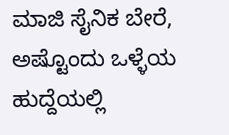ಮಾಜಿ ಸೈನಿಕ ಬೇರೆ, ಅಷ್ಟೊಂದು ಒಳ್ಳೆಯ ಹುದ್ದೆಯಲ್ಲಿ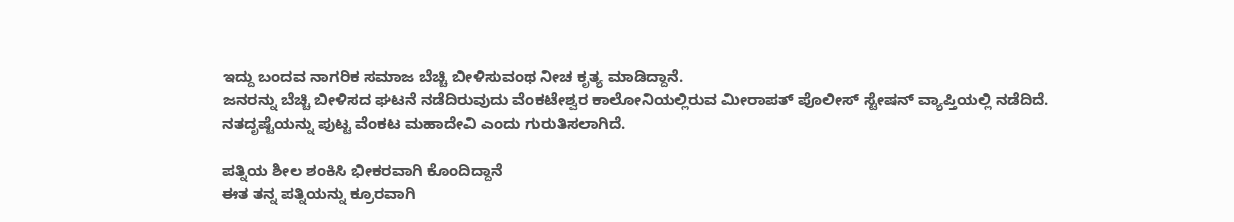ಇದ್ದು ಬಂದವ ನಾಗರಿಕ ಸಮಾಜ ಬೆಚ್ಚಿ ಬೀಳಿಸುವಂಥ ನೀಚ ಕೃತ್ಯ ಮಾಡಿದ್ದಾನೆ.
ಜನರನ್ನು ಬೆಚ್ಚಿ ಬೀಳಿಸದ ಘಟನೆ ನಡೆದಿರುವುದು ವೆಂಕಟೇಶ್ವರ ಕಾಲೋನಿಯಲ್ಲಿರುವ ಮೀರಾಪತ್ ಪೊಲೀಸ್ ಸ್ಟೇಷನ್ ವ್ಯಾಪ್ತಿಯಲ್ಲಿ ನಡೆದಿದೆ. ನತದೃಷ್ಟೆಯನ್ನು ಪುಟ್ಟ ವೆಂಕಟ ಮಹಾದೇವಿ ಎಂದು ಗುರುತಿಸಲಾಗಿದೆ.

ಪತ್ನಿಯ ಶೀಲ ಶಂಕಿಸಿ ಭೀಕರವಾಗಿ ಕೊಂದಿದ್ದಾನೆ
ಈತ ತನ್ನ ಪತ್ನಿಯನ್ನು ಕ್ರೂರವಾಗಿ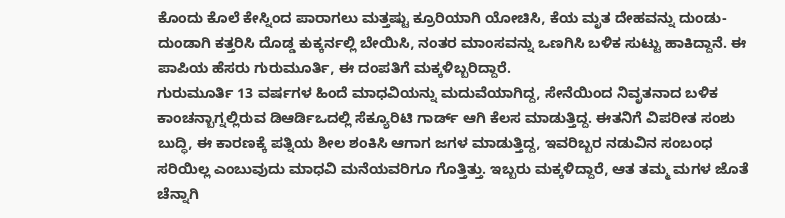ಕೊಂದು ಕೊಲೆ ಕೇಸ್ನಿಂದ ಪಾರಾಗಲು ಮತ್ತಷ್ಟು ಕ್ರೂರಿಯಾಗಿ ಯೋಚಿಸಿ, ಕೆಯ ಮೃತ ದೇಹವನ್ನು ದುಂಡು-ದುಂಡಾಗಿ ಕತ್ತರಿಸಿ ದೊಡ್ಡ ಕುಕ್ಕರ್ನಲ್ಲಿ ಬೇಯಿಸಿ, ನಂತರ ಮಾಂಸವನ್ನು ಒಣಗಿಸಿ ಬಳಿಕ ಸುಟ್ಟು ಹಾಕಿದ್ದಾನೆ. ಈ ಪಾಪಿಯ ಹೆಸರು ಗುರುಮೂರ್ತಿ, ಈ ದಂಪತಿಗೆ ಮಕ್ಕಳಿಬ್ಬರಿದ್ದಾರೆ.
ಗುರುಮೂರ್ತಿ 13 ವರ್ಷಗಳ ಹಿಂದೆ ಮಾಧವಿಯನ್ನು ಮದುವೆಯಾಗಿದ್ದ, ಸೇನೆಯಿಂದ ನಿವೃತನಾದ ಬಳಿಕ ಕಾಂಚನ್ಬಾಗ್ನಲ್ಲಿರುವ ಡಿಆರ್ಡಿಒದಲ್ಲಿ ಸೆಕ್ಯೂರಿಟಿ ಗಾರ್ಡ್ ಆಗಿ ಕೆಲಸ ಮಾಡುತ್ತಿದ್ದ. ಈತನಿಗೆ ವಿಪರೀತ ಸಂಶು ಬುದ್ಧಿ, ಈ ಕಾರಣಕ್ಕೆ ಪತ್ನಿಯ ಶೀಲ ಶಂಕಿಸಿ ಆಗಾಗ ಜಗಳ ಮಾಡುತ್ತಿದ್ದ, ಇವರಿಬ್ಬರ ನಡುವಿನ ಸಂಬಂಧ ಸರಿಯಿಲ್ಲ ಎಂಬುವುದು ಮಾಧವಿ ಮನೆಯವರಿಗೂ ಗೊತ್ತಿತ್ತು. ಇಬ್ಬರು ಮಕ್ಕಳಿದ್ದಾರೆ, ಆತ ತಮ್ಮ ಮಗಳ ಜೊತೆ ಚೆನ್ನಾಗಿ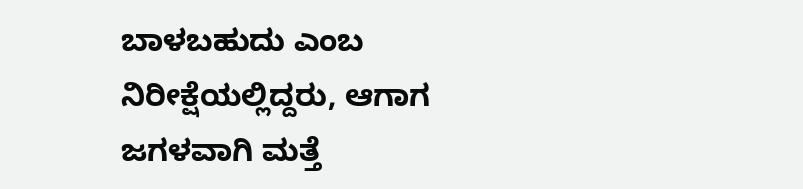ಬಾಳಬಹುದು ಎಂಬ ನಿರೀಕ್ಷೆಯಲ್ಲಿದ್ದರು, ಆಗಾಗ ಜಗಳವಾಗಿ ಮತ್ತೆ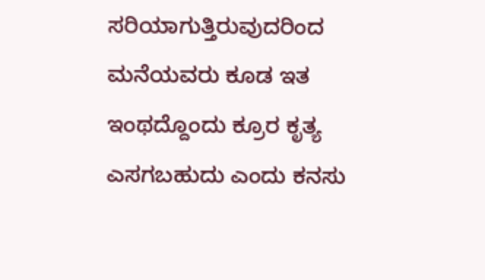ಸರಿಯಾಗುತ್ತಿರುವುದರಿಂದ ಮನೆಯವರು ಕೂಡ ಇತ ಇಂಥದ್ದೊಂದು ಕ್ರೂರ ಕೃತ್ಯ ಎಸಗಬಹುದು ಎಂದು ಕನಸು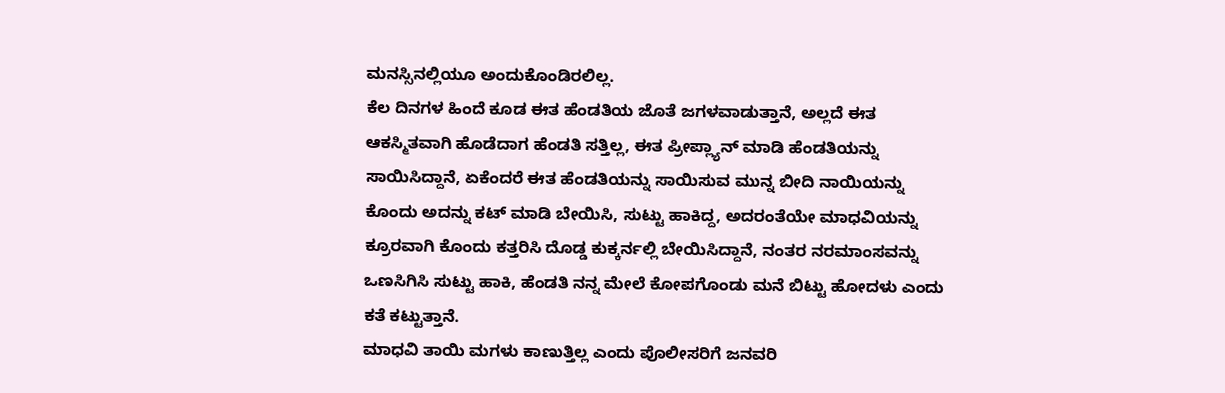ಮನಸ್ಸಿನಲ್ಲಿಯೂ ಅಂದುಕೊಂಡಿರಲಿಲ್ಲ.
ಕೆಲ ದಿನಗಳ ಹಿಂದೆ ಕೂಡ ಈತ ಹೆಂಡತಿಯ ಜೊತೆ ಜಗಳವಾಡುತ್ತಾನೆ, ಅಲ್ಲದೆ ಈತ ಆಕಸ್ಮಿತವಾಗಿ ಹೊಡೆದಾಗ ಹೆಂಡತಿ ಸತ್ತಿಲ್ಲ, ಈತ ಪ್ರೀಪ್ಲ್ಯಾನ್ ಮಾಡಿ ಹೆಂಡತಿಯನ್ನು ಸಾಯಿಸಿದ್ದಾನೆ, ಏಕೆಂದರೆ ಈತ ಹೆಂಡತಿಯನ್ನು ಸಾಯಿಸುವ ಮುನ್ನ ಬೀದಿ ನಾಯಿಯನ್ನು ಕೊಂದು ಅದನ್ನು ಕಟ್ ಮಾಡಿ ಬೇಯಿಸಿ, ಸುಟ್ಟು ಹಾಕಿದ್ದ, ಅದರಂತೆಯೇ ಮಾಧವಿಯನ್ನು ಕ್ರೂರವಾಗಿ ಕೊಂದು ಕತ್ತರಿಸಿ ದೊಡ್ಡ ಕುಕ್ಕರ್ನಲ್ಲಿ ಬೇಯಿಸಿದ್ದಾನೆ, ನಂತರ ನರಮಾಂಸವನ್ನು ಒಣಸಿಗಿಸಿ ಸುಟ್ಟು ಹಾಕಿ, ಹೆಂಡತಿ ನನ್ನ ಮೇಲೆ ಕೋಪಗೊಂಡು ಮನೆ ಬಿಟ್ಟು ಹೋದಳು ಎಂದು ಕತೆ ಕಟ್ಟುತ್ತಾನೆ.
ಮಾಧವಿ ತಾಯಿ ಮಗಳು ಕಾಣುತ್ತಿಲ್ಲ ಎಂದು ಪೊಲೀಸರಿಗೆ ಜನವರಿ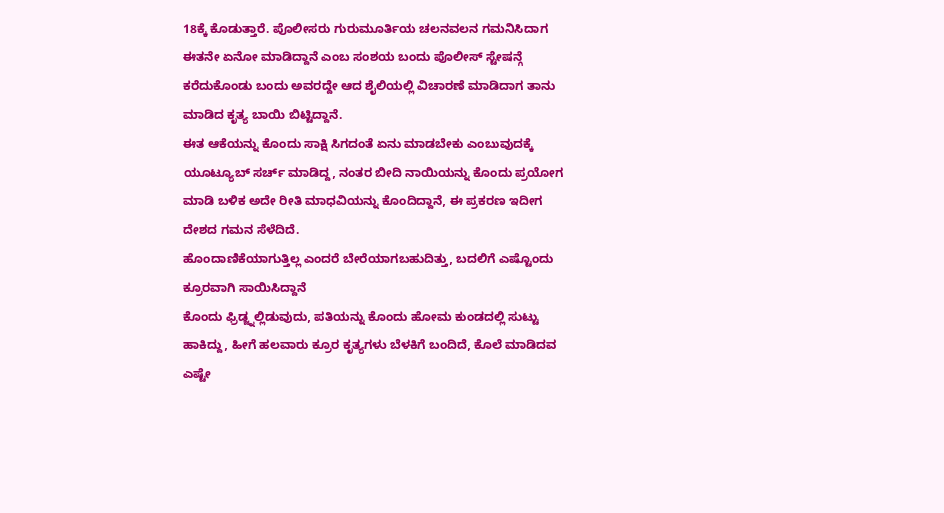18ಕ್ಕೆ ಕೊಡುತ್ತಾರೆ. ಪೊಲೀಸರು ಗುರುಮೂರ್ತಿಯ ಚಲನವಲನ ಗಮನಿಸಿದಾಗ ಈತನೇ ಏನೋ ಮಾಡಿದ್ದಾನೆ ಎಂಬ ಸಂಶಯ ಬಂದು ಪೊಲೀಸ್ ಸ್ಟೇಷನ್ಗೆ ಕರೆದುಕೊಂಡು ಬಂದು ಅವರದ್ದೇ ಆದ ಶೈಲಿಯಲ್ಲಿ ವಿಚಾರಣೆ ಮಾಡಿದಾಗ ತಾನು ಮಾಡಿದ ಕೃತ್ಯ ಬಾಯಿ ಬಿಟ್ಟಿದ್ದಾನೆ.
ಈತ ಆಕೆಯನ್ನು ಕೊಂದು ಸಾಕ್ಷಿ ಸಿಗದಂತೆ ಏನು ಮಾಡಬೇಕು ಎಂಬುವುದಕ್ಕೆ ಯೂಟ್ಯೂಬ್ ಸರ್ಚ್ ಮಾಡಿದ್ದ, ನಂತರ ಬೀದಿ ನಾಯಿಯನ್ನು ಕೊಂದು ಪ್ರಯೋಗ ಮಾಡಿ ಬಳಿಕ ಅದೇ ರೀತಿ ಮಾಧವಿಯನ್ನು ಕೊಂದಿದ್ದಾನೆ, ಈ ಪ್ರಕರಣ ಇದೀಗ ದೇಶದ ಗಮನ ಸೆಳೆದಿದೆ.
ಹೊಂದಾಣಿಕೆಯಾಗುತ್ತಿಲ್ಲ ಎಂದರೆ ಬೇರೆಯಾಗಬಹುದಿತ್ತು, ಬದಲಿಗೆ ಎಷ್ಟೊಂದು ಕ್ರೂರವಾಗಿ ಸಾಯಿಸಿದ್ದಾನೆ
ಕೊಂದು ಫ್ರಿಡ್ಜ್ನಲ್ಲಿಡುವುದು, ಪತಿಯನ್ನು ಕೊಂದು ಹೋಮ ಕುಂಡದಲ್ಲಿ ಸುಟ್ಟು ಹಾಕಿದ್ದು, ಹೀಗೆ ಹಲವಾರು ಕ್ರೂರ ಕೃತ್ಯಗಳು ಬೆಳಕಿಗೆ ಬಂದಿದೆ, ಕೊಲೆ ಮಾಡಿದವ ಎಷ್ಟೇ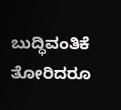ಬುದ್ಧಿವಂತಿಕೆ ತೋರಿದರೂ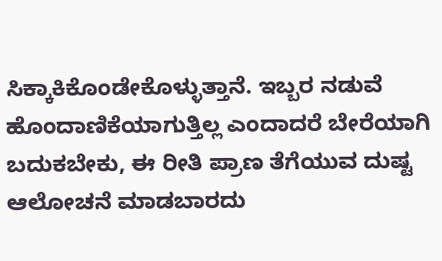ಸಿಕ್ಕಾಕಿಕೊಂಡೇಕೊಳ್ಳುತ್ತಾನೆ. ಇಬ್ಬರ ನಡುವೆ ಹೊಂದಾಣಿಕೆಯಾಗುತ್ತಿಲ್ಲ ಎಂದಾದರೆ ಬೇರೆಯಾಗಿ ಬದುಕಬೇಕು, ಈ ರೀತಿ ಪ್ರಾಣ ತೆಗೆಯುವ ದುಷ್ಟ ಆಲೋಚನೆ ಮಾಡಬಾರದು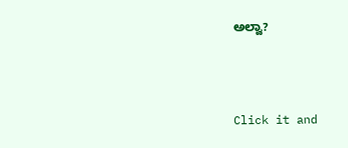ಅಲ್ವಾ?



Click it and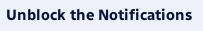Unblock the Notifications